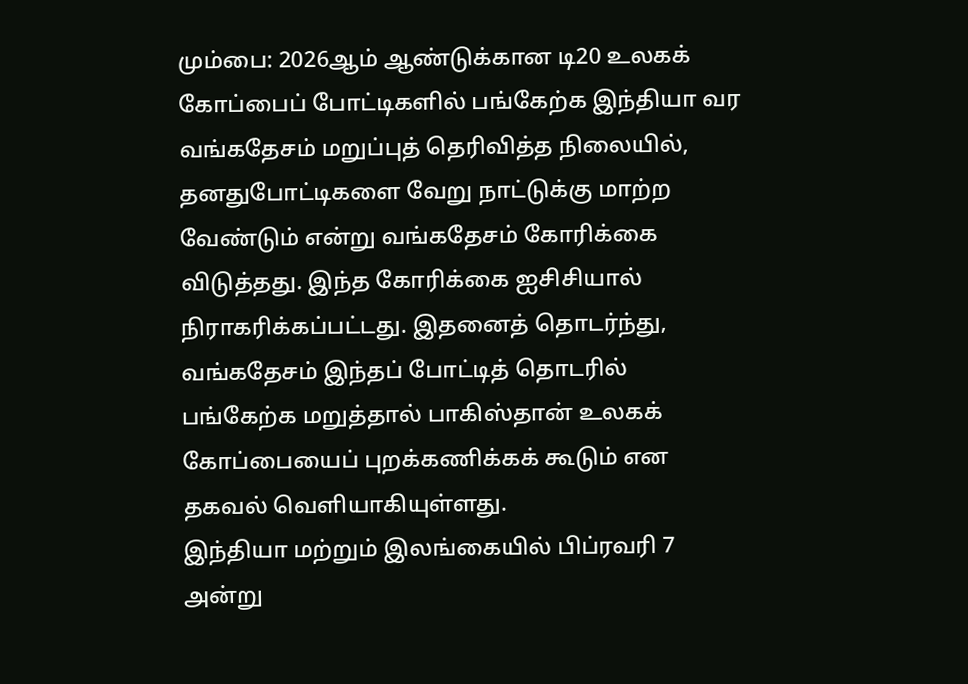மும்பை: 2026ஆம் ஆண்டுக்கான டி20 உலகக் கோப்பைப் போட்டிகளில் பங்கேற்க இந்தியா வர வங்கதேசம் மறுப்புத் தெரிவித்த நிலையில், தனதுபோட்டிகளை வேறு நாட்டுக்கு மாற்ற வேண்டும் என்று வங்கதேசம் கோரிக்கை விடுத்தது. இந்த கோரிக்கை ஐசிசியால் நிராகரிக்கப்பட்டது. இதனைத் தொடர்ந்து, வங்கதேசம் இந்தப் போட்டித் தொடரில் பங்கேற்க மறுத்தால் பாகிஸ்தான் உலகக் கோப்பையைப் புறக்கணிக்கக் கூடும் என தகவல் வெளியாகியுள்ளது.
இந்தியா மற்றும் இலங்கையில் பிப்ரவரி 7 அன்று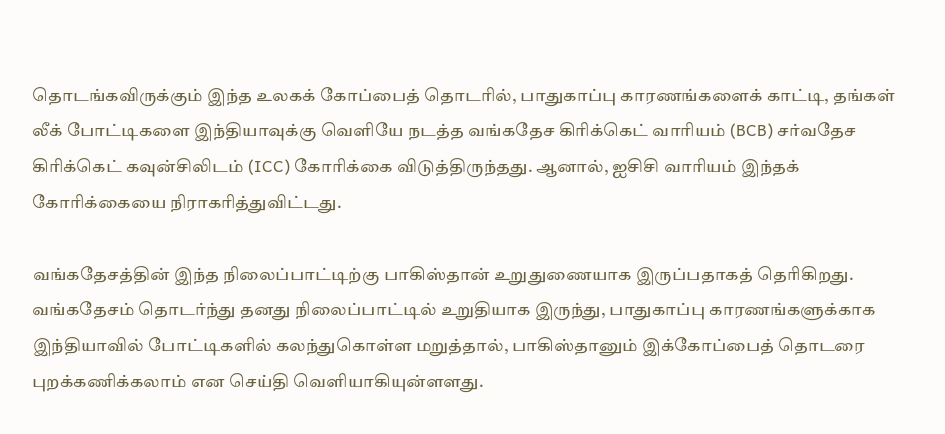தொடங்கவிருக்கும் இந்த உலகக் கோப்பைத் தொடரில், பாதுகாப்பு காரணங்களைக் காட்டி, தங்கள் லீக் போட்டிகளை இந்தியாவுக்கு வெளியே நடத்த வங்கதேச கிரிக்கெட் வாரியம் (BCB) சர்வதேச கிரிக்கெட் கவுன்சிலிடம் (ICC) கோரிக்கை விடுத்திருந்தது. ஆனால், ஐசிசி வாரியம் இந்தக் கோரிக்கையை நிராகரித்துவிட்டது.

வங்கதேசத்தின் இந்த நிலைப்பாட்டிற்கு பாகிஸ்தான் உறுதுணையாக இருப்பதாகத் தெரிகிறது. வங்கதேசம் தொடர்ந்து தனது நிலைப்பாட்டில் உறுதியாக இருந்து, பாதுகாப்பு காரணங்களுக்காக இந்தியாவில் போட்டிகளில் கலந்துகொள்ள மறுத்தால், பாகிஸ்தானும் இக்கோப்பைத் தொடரை புறக்கணிக்கலாம் என செய்தி வெளியாகியுன்ளளது.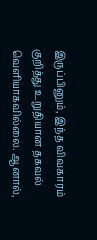இருப்பினும், இந்த விவகாரம் குறித்து உறுதியான தகவல் வெளியாகவில்லை. ஆனால்,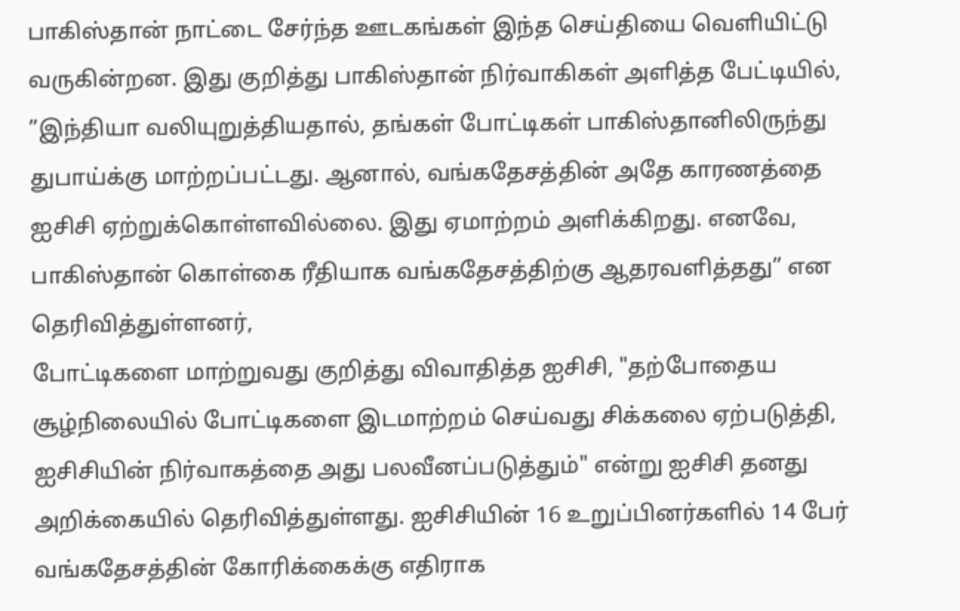பாகிஸ்தான் நாட்டை சேர்ந்த ஊடகங்கள் இந்த செய்தியை வெளியிட்டு வருகின்றன. இது குறித்து பாகிஸ்தான் நிர்வாகிகள் அளித்த பேட்டியில், ”இந்தியா வலியுறுத்தியதால், தங்கள் போட்டிகள் பாகிஸ்தானிலிருந்து துபாய்க்கு மாற்றப்பட்டது. ஆனால், வங்கதேசத்தின் அதே காரணத்தை ஐசிசி ஏற்றுக்கொள்ளவில்லை. இது ஏமாற்றம் அளிக்கிறது. எனவே, பாகிஸ்தான் கொள்கை ரீதியாக வங்கதேசத்திற்கு ஆதரவளித்தது” என தெரிவித்துள்ளனர்,
போட்டிகளை மாற்றுவது குறித்து விவாதித்த ஐசிசி, "தற்போதைய சூழ்நிலையில் போட்டிகளை இடமாற்றம் செய்வது சிக்கலை ஏற்படுத்தி, ஐசிசியின் நிர்வாகத்தை அது பலவீனப்படுத்தும்" என்று ஐசிசி தனது அறிக்கையில் தெரிவித்துள்ளது. ஐசிசியின் 16 உறுப்பினர்களில் 14 பேர் வங்கதேசத்தின் கோரிக்கைக்கு எதிராக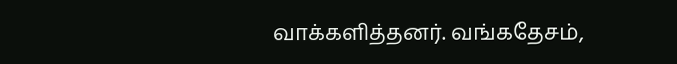வாக்களித்தனர். வங்கதேசம்,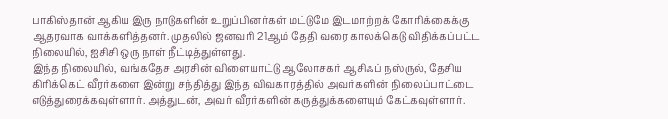பாகிஸ்தான் ஆகிய இரு நாடுகளின் உறுப்பினர்கள் மட்டுமே இடமாற்றக் கோரிக்கைக்கு ஆதரவாக வாக்களித்தனர். முதலில் ஜனவரி 21ஆம் தேதி வரை காலக்கெடு விதிக்கப்பட்ட நிலையில், ஐசிசி ஒரு நாள் நீட்டித்துள்ளது.
இந்த நிலையில், வங்கதேச அரசின் விளையாட்டு ஆலோசகர் ஆசிஃப் நஸ்ருல், தேசிய கிரிக்கெட் வீரர்களை இன்று சந்தித்து இந்த விவகாரத்தில் அவர்களின் நிலைப்பாட்டை எடுத்துரைக்கவுள்ளார். அத்துடன், அவர் வீரர்களின் கருத்துக்களையும் கேட்கவுள்ளார்.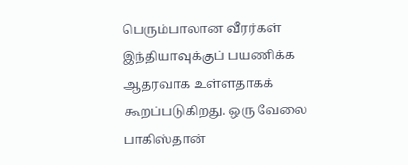பெரும்பாலான வீரர்கள் இந்தியாவுக்குப் பயணிக்க ஆதரவாக உள்ளதாகக் கூறப்படுகிறது. ஒரு வேலை பாகிஸ்தான்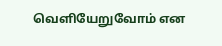வெளியேறுவோம் என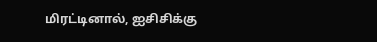மிரட்டினால், ஐசிசிக்கு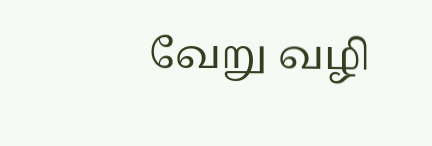வேறு வழி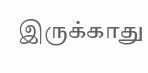இருக்காது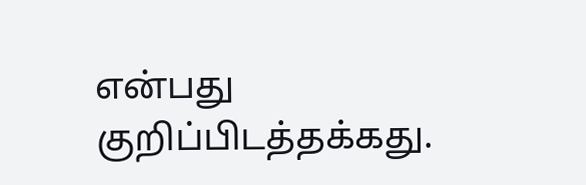என்பது குறிப்பிடத்தக்கது.